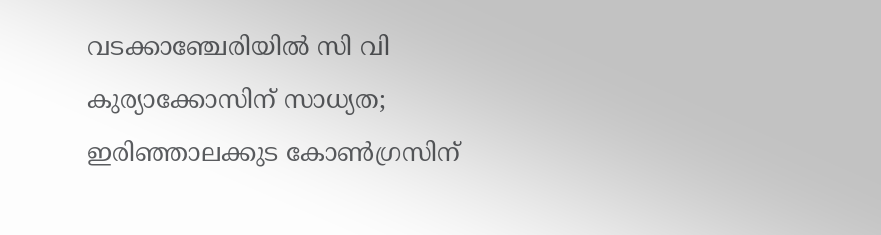വടക്കാഞ്ചേരിയില്‍ സി വി കുര്യാക്കോസിന് സാധ്യത; ഇരിഞ്ഞാലക്കുട കോണ്‍ഗ്രസിന്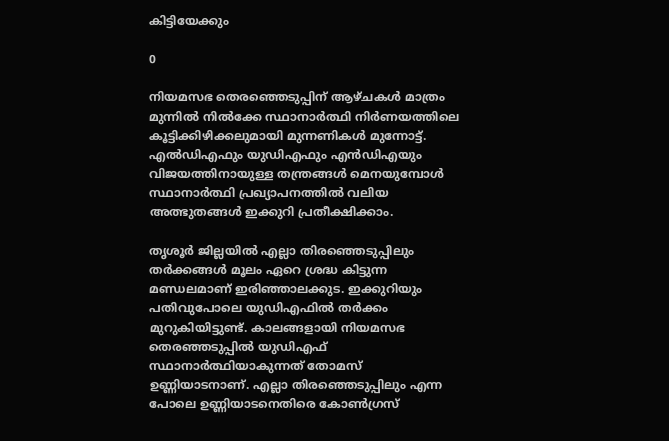കിട്ടിയേക്കും

0

നിയമസഭ തെരഞ്ഞെടുപ്പിന് ആഴ്ചകള്‍ മാത്രം മുന്നില്‍ നില്‍ക്കേ സ്ഥാനാര്‍ത്ഥി നിര്‍ണയത്തിലെ കൂട്ടിക്കിഴിക്കലുമായി മുന്നണികള്‍ മുന്നോട്ട്. എല്‍ഡിഎഫും യുഡിഎഫും എന്‍ഡിഎയും വിജയത്തിനായുള്ള തന്ത്രങ്ങള്‍ മെനയുമ്പോള്‍ സ്ഥാനാര്‍ത്ഥി പ്രഖ്യാപനത്തില്‍ വലിയ അത്ഭുതങ്ങള്‍ ഇക്കുറി പ്രതീക്ഷിക്കാം.

തൃശൂര്‍ ജില്ലയില്‍ എല്ലാ തിരഞ്ഞെടുപ്പിലും തര്‍ക്കങ്ങള്‍ മൂലം ഏറെ ശ്രദ്ധ കിട്ടുന്ന മണ്ഡലമാണ് ഇരിഞ്ഞാലക്കുട. ഇക്കുറിയും പതിവുപോലെ യുഡിഎഫില്‍ തര്‍ക്കം മുറുകിയിട്ടുണ്ട്. കാലങ്ങളായി നിയമസഭ തെരഞ്ഞടുപ്പില്‍ യുഡിഎഫ് സ്ഥാനാര്‍ത്ഥിയാകുന്നത് തോമസ് ഉണ്ണിയാടനാണ്. എല്ലാ തിരഞ്ഞെടുപ്പിലും എന്ന പോലെ ഉണ്ണിയാടനെതിരെ കോണ്‍ഗ്രസ്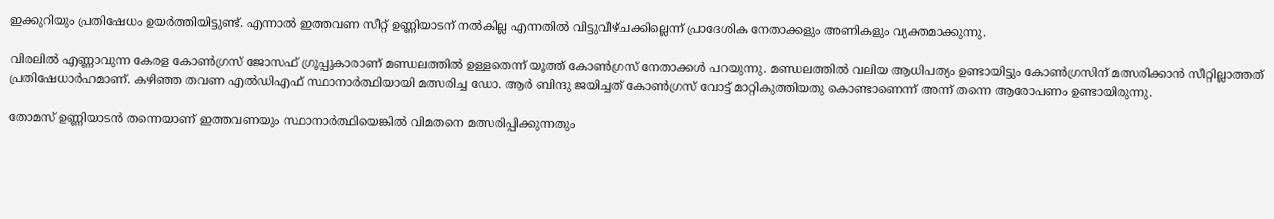ഇക്കുറിയും പ്രതിഷേധം ഉയര്‍ത്തിയിട്ടുണ്ട്. എന്നാല്‍ ഇത്തവണ സീറ്റ് ഉണ്ണിയാടന് നല്‍കില്ല എന്നതില്‍ വിട്ടുവീഴ്ചക്കില്ലെന്ന് പ്രാദേശിക നേതാക്കളും അണികളും വ്യക്തമാക്കുന്നു.

വിരലില്‍ എണ്ണാവുന്ന കേരള കോണ്‍ഗ്രസ് ജോസഫ് ഗ്രൂപ്പുകാരാണ് മണ്ഡലത്തില്‍ ഉള്ളതെന്ന് യൂത്ത് കോണ്‍ഗ്രസ് നേതാക്കള്‍ പറയുന്നു. മണ്ഡലത്തില്‍ വലിയ ആധിപത്യം ഉണ്ടായിട്ടും കോണ്‍ഗ്രസിന് മത്സരിക്കാന്‍ സീറ്റില്ലാത്തത് പ്രതിഷേധാര്‍ഹമാണ്. കഴിഞ്ഞ തവണ എല്‍ഡിഎഫ് സ്ഥാനാര്‍ത്ഥിയായി മത്സരിച്ച ഡോ. ആര്‍ ബിന്ദു ജയിച്ചത് കോണ്‍ഗ്രസ് വോട്ട് മാറ്റികുത്തിയതു കൊണ്ടാണെന്ന് അന്ന് തന്നെ ആരോപണം ഉണ്ടായിരുന്നു.

തോമസ് ഉണ്ണിയാടന്‍ തന്നെയാണ് ഇത്തവണയും സ്ഥാനാര്‍ത്ഥിയെങ്കില്‍ വിമതനെ മത്സരിപ്പിക്കുന്നതും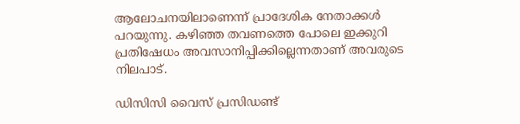ആലോചനയിലാണെന്ന് പ്രാദേശിക നേതാക്കള്‍ പറയുന്നു. കഴിഞ്ഞ തവണത്തെ പോലെ ഇക്കുറി പ്രതിഷേധം അവസാനിപ്പിക്കില്ലെന്നതാണ് അവരുടെ നിലപാട്.

ഡിസിസി വൈസ് പ്രസിഡണ്ട്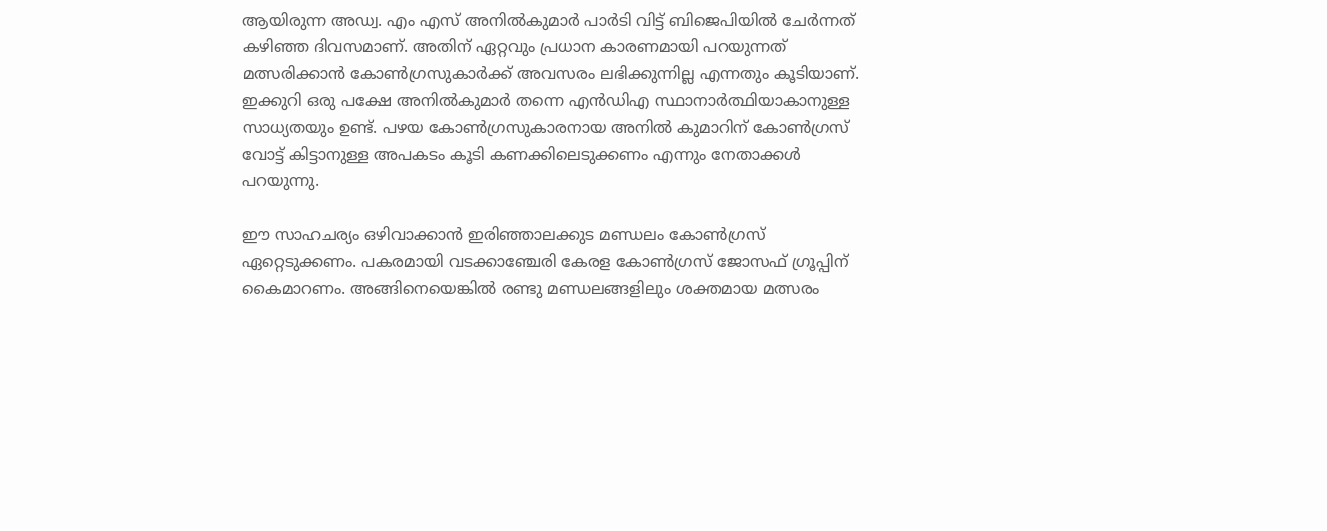ആയിരുന്ന അഡ്വ. എം എസ് അനില്‍കുമാര്‍ പാര്‍ടി വിട്ട് ബിജെപിയില്‍ ചേര്‍ന്നത് കഴിഞ്ഞ ദിവസമാണ്. അതിന് ഏറ്റവും പ്രധാന കാരണമായി പറയുന്നത് മത്സരിക്കാന്‍ കോണ്‍ഗ്രസുകാര്‍ക്ക് അവസരം ലഭിക്കുന്നില്ല എന്നതും കൂടിയാണ്. ഇക്കുറി ഒരു പക്ഷേ അനില്‍കുമാര്‍ തന്നെ എന്‍ഡിഎ സ്ഥാനാര്‍ത്ഥിയാകാനുള്ള സാധ്യതയും ഉണ്ട്. പഴയ കോണ്‍ഗ്രസുകാരനായ അനില്‍ കുമാറിന് കോണ്‍ഗ്രസ് വോട്ട് കിട്ടാനുള്ള അപകടം കൂടി കണക്കിലെടുക്കണം എന്നും നേതാക്കള്‍ പറയുന്നു.

ഈ സാഹചര്യം ഒഴിവാക്കാന്‍ ഇരിഞ്ഞാലക്കുട മണ്ഡലം കോണ്‍ഗ്രസ് ഏറ്റെടുക്കണം. പകരമായി വടക്കാഞ്ചേരി കേരള കോണ്‍ഗ്രസ് ജോസഫ് ഗ്രൂപ്പിന് കൈമാറണം. അങ്ങിനെയെങ്കില്‍ രണ്ടു മണ്ഡലങ്ങളിലും ശക്തമായ മത്സരം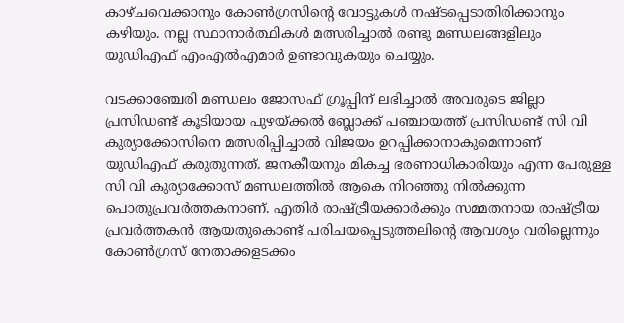കാഴ്ചവെക്കാനും കോണ്‍ഗ്രസിന്റെ വോട്ടുകള്‍ നഷ്ടപ്പെടാതിരിക്കാനും കഴിയും. നല്ല സ്ഥാനാര്‍ത്ഥികള്‍ മത്സരിച്ചാല്‍ രണ്ടു മണ്ഡലങ്ങളിലും യുഡിഎഫ് എംഎല്‍എമാര്‍ ഉണ്ടാവുകയും ചെയ്യും.

വടക്കാഞ്ചേരി മണ്ഡലം ജോസഫ് ഗ്രൂപ്പിന് ലഭിച്ചാല്‍ അവരുടെ ജില്ലാ പ്രസിഡണ്ട് കൂടിയായ പുഴയ്ക്കല്‍ ബ്ലോക്ക് പഞ്ചായത്ത് പ്രസിഡണ്ട് സി വി കുര്യാക്കോസിനെ മത്സരിപ്പിച്ചാല്‍ വിജയം ഉറപ്പിക്കാനാകുമെന്നാണ് യുഡിഎഫ് കരുതുന്നത്. ജനകീയനും മികച്ച ഭരണാധികാരിയും എന്ന പേരുള്ള സി വി കുര്യാക്കോസ് മണ്ഡലത്തില്‍ ആകെ നിറഞ്ഞു നില്‍ക്കുന്ന പൊതുപ്രവര്‍ത്തകനാണ്. എതിര്‍ രാഷ്ട്രീയക്കാര്‍ക്കും സമ്മതനായ രാഷ്ട്രീയ പ്രവര്‍ത്തകന്‍ ആയതുകൊണ്ട് പരിചയപ്പെടുത്തലിന്റെ ആവശ്യം വരില്ലെന്നും കോണ്‍ഗ്രസ് നേതാക്കളടക്കം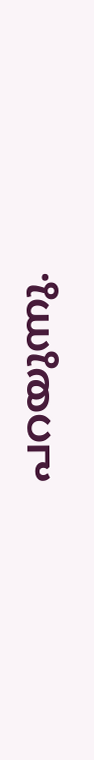പറയുന്നു.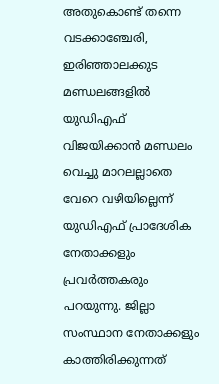അതുകൊണ്ട് തന്നെ വടക്കാഞ്ചേരി, ഇരിഞ്ഞാലക്കുട മണ്ഡലങ്ങളില്‍ യുഡിഎഫ് വിജയിക്കാന്‍ മണ്ഡലം വെച്ചു മാറലല്ലാതെ വേറെ വഴിയില്ലെന്ന് യുഡിഎഫ് പ്രാദേശിക നേതാക്കളും പ്രവര്‍ത്തകരും പറയുന്നു. ജില്ലാ സംസ്ഥാന നേതാക്കളും കാത്തിരിക്കുന്നത്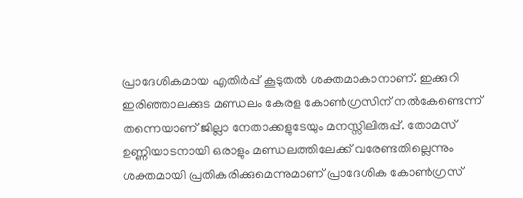പ്രാദേശികമായ എതിർപ്പ് കൂടുതൽ ശക്തമാകാനാണ്. ഇക്കുറി ഇരിഞ്ഞാലക്കുട മണ്ഡലം കേരള കോൺഗ്രസിന് നൽകേണ്ടെന്ന് തന്നെയാണ് ജില്ലാ നേതാക്കളുടേയും മനസ്സിലിരുപ്പ്. തോമസ് ഉണ്ണിയാടനായി ഒരാളും മണ്ഡലത്തിലേക്ക് വരേണ്ടതില്ലെന്നും ശക്തമായി പ്രതികരിക്കുമെന്നുമാണ് പ്രാദേശിക കോൺഗ്രസ്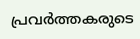പ്രവർത്തകരുടെ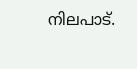നിലപാട്.